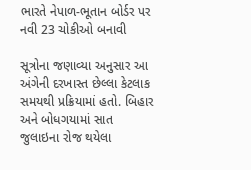ભારતે નેપાળ-ભૂતાન બોર્ડર પર નવી 23 ચોકીઓ બનાવી

સૂત્રોના જણાવ્યા અનુસાર આ અંગેની દરખાસ્ત છેલ્લા કેટલાક સમયથી પ્રક્રિયામાં હતો. બિહાર અને બોધગયામાં સાત જુલાઇના રોજ થયેલા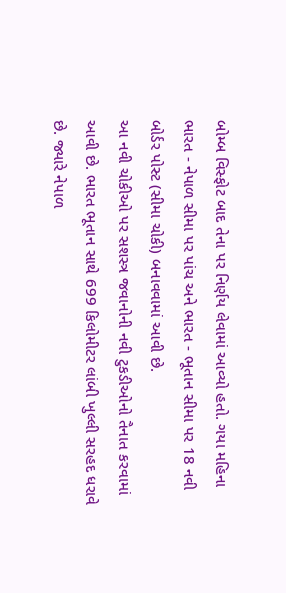બોમ્બ વિસ્ફોટ બાદ તેના પર નિર્ણય લેવામાં આવ્યો હતો. ગયા મહિના ભારત - નેપાળ સીમા પર પાંચ અને ભારત - ભૂતાન સીમા પર 18 નવી બોર્ડર પોસ્ટ (સીમા ચોકી) બનાવવામાં આવી છે.
આ નવી ચોકીઓ પર સશસ્ત્ર જવાનોની નવી ટુકડીઓનો તૈનાત કરવામાં આવી છે. ભારત ભૂતાન સાથે 699 કિલોમીટર લાંબી ખુલ્લી સરહદ ધરાવે છે. જ્યારે નેપાળ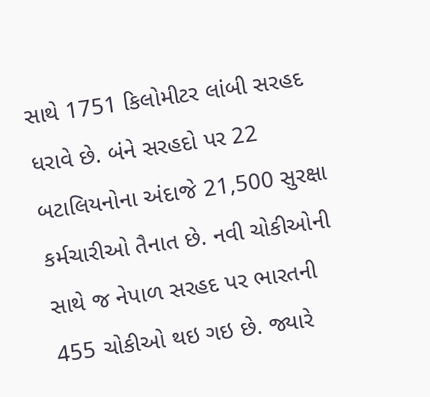સાથે 1751 કિલોમીટર લાંબી સરહદ ધરાવે છે. બંને સરહદો પર 22 બટાલિયનોના અંદાજે 21,500 સુરક્ષા કર્મચારીઓ તૈનાત છે. નવી ચોકીઓની સાથે જ નેપાળ સરહદ પર ભારતની 455 ચોકીઓ થઇ ગઇ છે. જ્યારે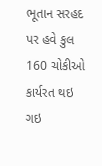ભૂતાન સરહદ પર હવે કુલ 160 ચોકીઓ કાર્યરત થઇ ગઇ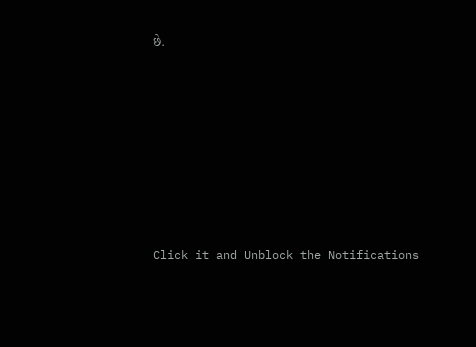છે.












Click it and Unblock the Notifications